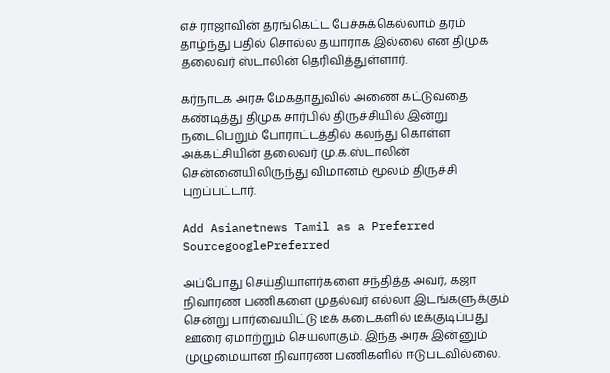எச் ராஜாவின் தரங்கெட்ட பேச்சுக்கெல்லாம் தரம் தாழ்ந்து பதில் சொல்ல தயாராக இல்லை என திமுக தலைவர் ஸ்டாலின் தெரிவித்துள்ளார்.

கர்நாடக அரசு மேகதாதுவில் அணை கட்டுவதை கண்டித்து திமுக சார்பில் திருச்சியில் இன்று நடைபெறும் போராட்டத்தில் கலந்து கொள்ள அக்கட்சியின் தலைவர் மு.க.ஸ்டாலின் சென்னையிலிருந்து விமானம் மூலம் திருச்சி புறப்பட்டார்.

Add Asianetnews Tamil as a Preferred SourcegooglePreferred

அப்போது செய்தியாளர்களை சந்தித்த அவர், கஜா நிவாரண பணிகளை முதல்வர் எல்லா இடங்களுக்கும் சென்று பார்வையிட்டு டீக் கடைகளில் டீக்குடிப்பது ஊரை ஏமாற்றும் செயலாகும். இந்த அரசு இன்னும் முழுமையான நிவாரண பணிகளில் ஈடுபடவில்லை.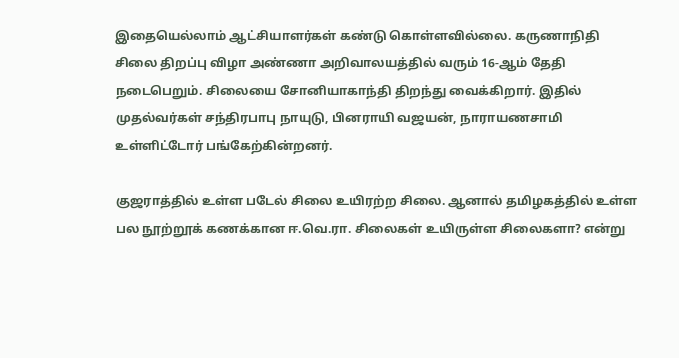இதையெல்லாம் ஆட்சியாளர்கள் கண்டு கொள்ளவில்லை. கருணாநிதி சிலை திறப்பு விழா அண்ணா அறிவாலயத்தில் வரும் 16-ஆம் தேதி நடைபெறும். சிலையை சோனியாகாந்தி திறந்து வைக்கிறார். இதில் முதல்வர்கள் சந்திரபாபு நாயுடு, பினராயி வஜயன், நாராயணசாமி உள்ளிட்டோர் பங்கேற்கின்றனர்.

குஜராத்தில் உள்ள படேல் சிலை உயிரற்ற சிலை. ஆனால் தமிழகத்தில் உள்ள பல நூற்றூக் கணக்கான ஈ.வெ.ரா. சிலைகள் உயிருள்ள சிலைகளா? என்று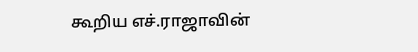கூறிய எச்.ராஜாவின்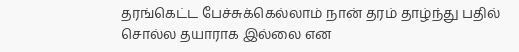தரங்கெட்ட பேச்சுக்கெல்லாம் நான் தரம் தாழ்ந்து பதில் சொல்ல தயாராக இல்லை என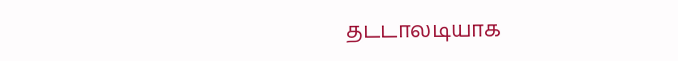தடடாலடியாக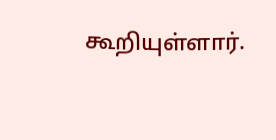கூறியுள்ளார்.